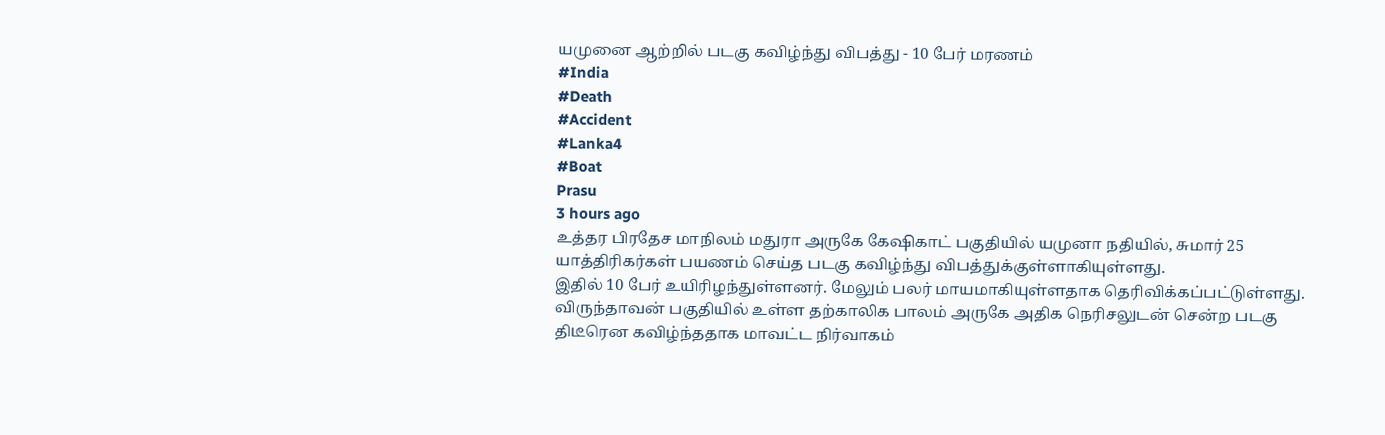யமுனை ஆற்றில் படகு கவிழ்ந்து விபத்து - 10 பேர் மரணம்
#India
#Death
#Accident
#Lanka4
#Boat
Prasu
3 hours ago
உத்தர பிரதேச மாநிலம் மதுரா அருகே கேஷிகாட் பகுதியில் யமுனா நதியில், சுமார் 25 யாத்திரிகர்கள் பயணம் செய்த படகு கவிழ்ந்து விபத்துக்குள்ளாகியுள்ளது.
இதில் 10 பேர் உயிரிழந்துள்ளனர். மேலும் பலர் மாயமாகியுள்ளதாக தெரிவிக்கப்பட்டுள்ளது.
விருந்தாவன் பகுதியில் உள்ள தற்காலிக பாலம் அருகே அதிக நெரிசலுடன் சென்ற படகு திடீரென கவிழ்ந்ததாக மாவட்ட நிர்வாகம்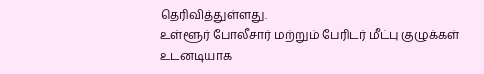தெரிவித்துள்ளது.
உள்ளூர் போலீசார் மற்றும் பேரிடர் மீட்பு குழுக்கள் உடனடியாக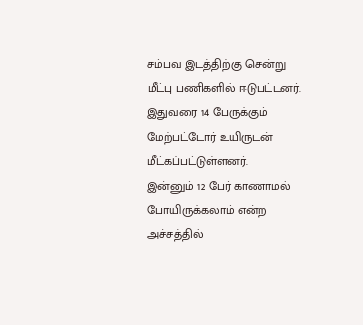சம்பவ இடத்திற்கு சென்று மீட்பு பணிகளில் ஈடுபட்டனர். இதுவரை 14 பேருக்கும் மேற்பட்டோர் உயிருடன் மீட்கப்பட்டுள்ளனர்.
இன்னும் 12 பேர் காணாமல் போயிருக்கலாம் என்ற அச்சத்தில்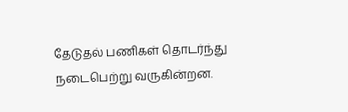தேடுதல் பணிகள் தொடர்ந்து நடைபெற்று வருகின்றன.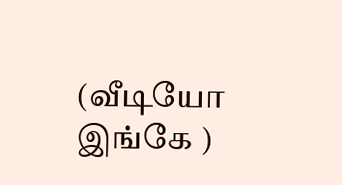(வீடியோ இங்கே )